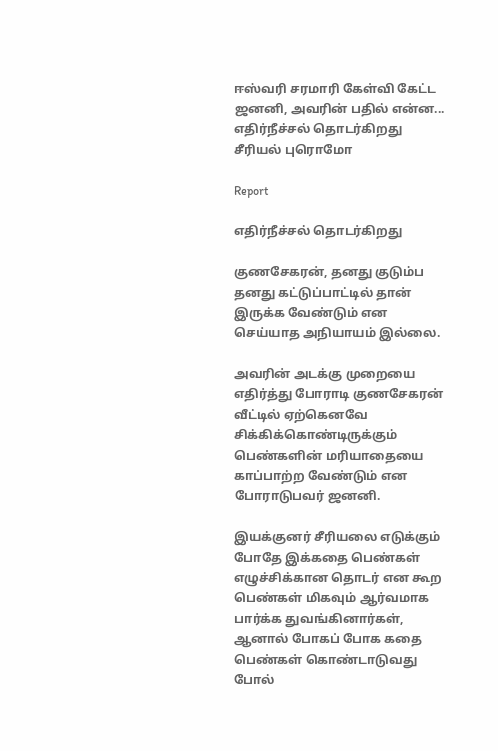ஈஸ்வரி சரமாரி கேள்வி கேட்ட ஜனனி, அவரின் பதில் என்ன... எதிர்நீச்சல் தொடர்கிறது சீரியல் புரொமோ

Report

எதிர்நீச்சல் தொடர்கிறது

குணசேகரன், தனது குடும்ப தனது கட்டுப்பாட்டில் தான் இருக்க வேண்டும் என செய்யாத அநியாயம் இல்லை.

அவரின் அடக்கு முறையை எதிர்த்து போராடி குணசேகரன் வீட்டில் ஏற்கெனவே சிக்கிக்கொண்டிருக்கும் பெண்களின் மரியாதையை காப்பாற்ற வேண்டும் என போராடுபவர் ஜனனி.

இயக்குனர் சீரியலை எடுக்கும் போதே இக்கதை பெண்கள் எழுச்சிக்கான தொடர் என கூற பெண்கள் மிகவும் ஆர்வமாக பார்க்க துவங்கினார்கள், ஆனால் போகப் போக கதை பெண்கள் கொண்டாடுவது போல்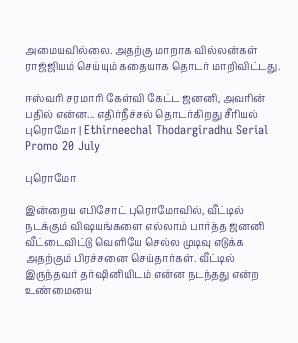அமையவில்லை. அதற்கு மாறாக வில்லன்கள் ராஜ்ஜியம் செய்யும் கதையாக தொடர் மாறிவிட்டது.

ஈஸ்வரி சரமாரி கேள்வி கேட்ட ஜனனி, அவரின் பதில் என்ன... எதிர்நீச்சல் தொடர்கிறது சீரியல் புரொமோ | Ethirneechal Thodargiradhu Serial Promo 20 July

புரொமோ

இன்றைய எபிசோட் புரொமோவில், வீட்டில் நடக்கும் விஷயங்களை எல்லாம் பார்த்த ஜனனி வீட்டைவிட்டு வெளியே செல்ல முடிவு எடுக்க அதற்கும் பிரச்சனை செய்தார்கள். வீட்டில் இருந்தவர் தர்ஷினியிடம் என்ன நடந்தது என்ற உண்மையை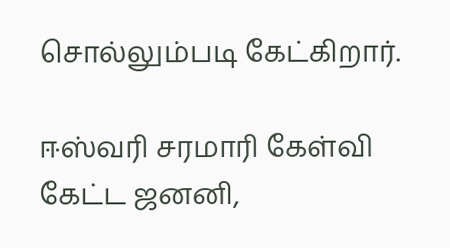சொல்லும்படி கேட்கிறார்.

ஈஸ்வரி சரமாரி கேள்வி கேட்ட ஜனனி,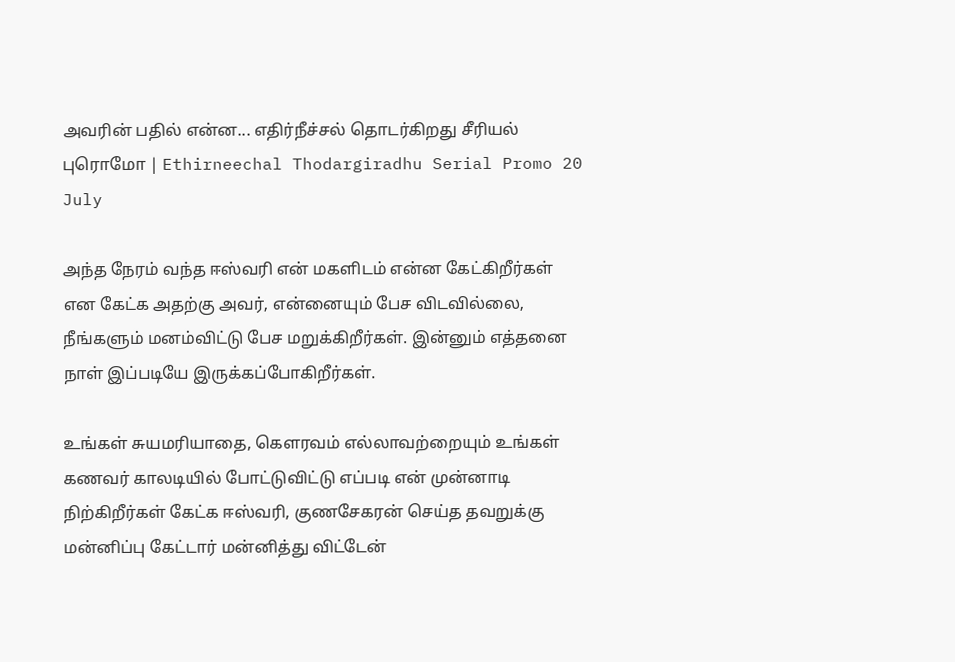அவரின் பதில் என்ன... எதிர்நீச்சல் தொடர்கிறது சீரியல் புரொமோ | Ethirneechal Thodargiradhu Serial Promo 20 July

அந்த நேரம் வந்த ஈஸ்வரி என் மகளிடம் என்ன கேட்கிறீர்கள் என கேட்க அதற்கு அவர், என்னையும் பேச விடவில்லை, நீங்களும் மனம்விட்டு பேச மறுக்கிறீர்கள். இன்னும் எத்தனை நாள் இப்படியே இருக்கப்போகிறீர்கள்.

உங்கள் சுயமரியாதை, கௌரவம் எல்லாவற்றையும் உங்கள் கணவர் காலடியில் போட்டுவிட்டு எப்படி என் முன்னாடி நிற்கிறீர்கள் கேட்க ஈஸ்வரி, குணசேகரன் செய்த தவறுக்கு மன்னிப்பு கேட்டார் மன்னித்து விட்டேன்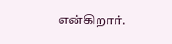என்கிறார்.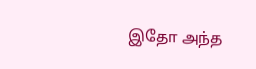இதோ அந்த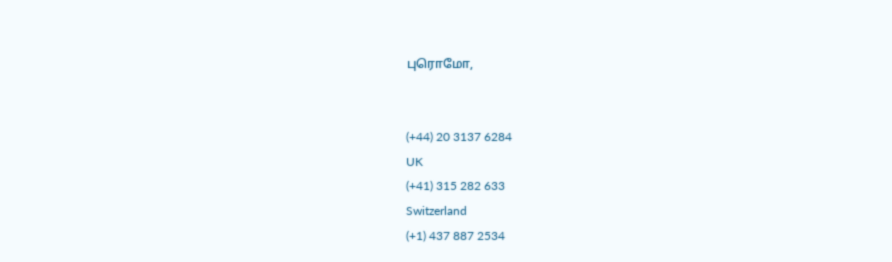புரொமோ,


(+44) 20 3137 6284
UK
(+41) 315 282 633
Switzerland
(+1) 437 887 2534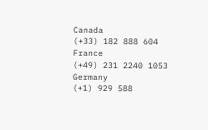Canada
(+33) 182 888 604
France
(+49) 231 2240 1053
Germany
(+1) 929 588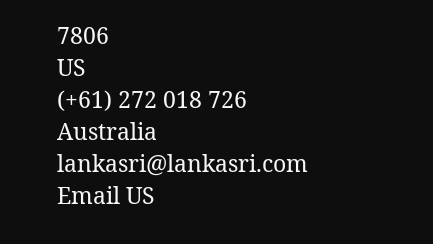7806
US
(+61) 272 018 726
Australia
lankasri@lankasri.com
Email US